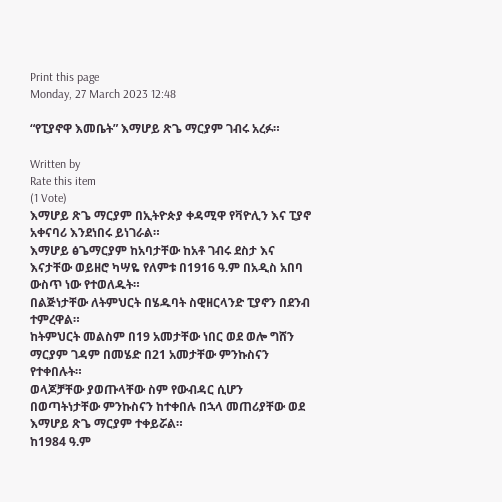Print this page
Monday, 27 March 2023 12:48

“የፒያኖዋ እመቤት” እማሆይ ጽጌ ማርያም ገብሩ አረፉ።

Written by
Rate this item
(1 Vote)
እማሆይ ጽጌ ማርያም በኢትዮጵያ ቀዳሚዋ የቫዮሊን እና ፒያኖ አቀናባሪ እንደነበሩ ይነገራል።
እማሆይ ፅጌማርያም ከአባታቸው ከአቶ ገብሩ ደስታ እና እናታቸው ወይዘሮ ካሣዬ የለምቱ በ1916 ዓ.ም በአዲስ አበባ ውስጥ ነው የተወለዱት።
በልጅነታቸው ለትምህርት በሄዱባት ስዊዘርላንድ ፒያኖን በደንብ ተምረዋል።
ከትምህርት መልስም በ19 አመታቸው ነበር ወደ ወሎ ግሸን ማርያም ገዳም በመሄድ በ21 አመታቸው ምንኩስናን የተቀበሉት።
ወላጆቻቸው ያወጡላቸው ስም የውብዳር ሲሆን በወጣትነታቸው ምንኩስናን ከተቀበሉ በኋላ መጠሪያቸው ወደ እማሆይ ጽጌ ማርያም ተቀይሯል።
ከ1984 ዓ.ም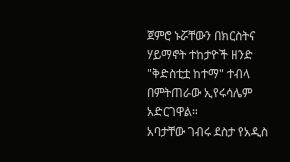ጀምሮ ኑሯቸውን በክርስትና ሃይማኖት ተከታዮች ዘንድ "ቅድስቲቷ ከተማ" ተብላ በምትጠራው ኢየሩሳሌም አድርገዋል።
አባታቸው ገብሩ ደስታ የአዲስ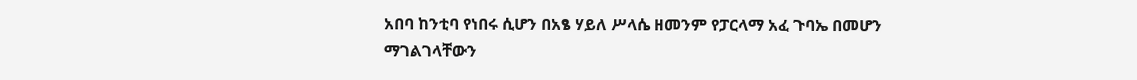አበባ ከንቲባ የነበሩ ሲሆን በአፄ ሃይለ ሥላሴ ዘመንም የፓርላማ አፈ ጉባኤ በመሆን ማገልገላቸውን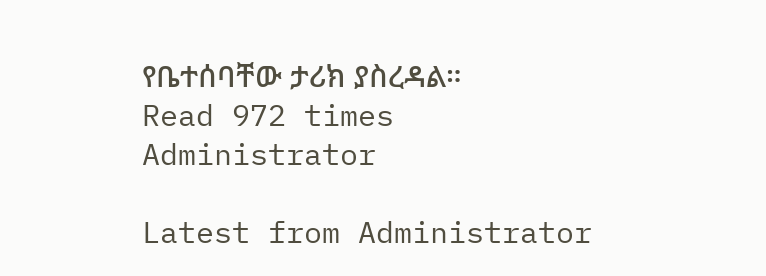የቤተሰባቸው ታሪክ ያስረዳል።
Read 972 times
Administrator

Latest from Administrator